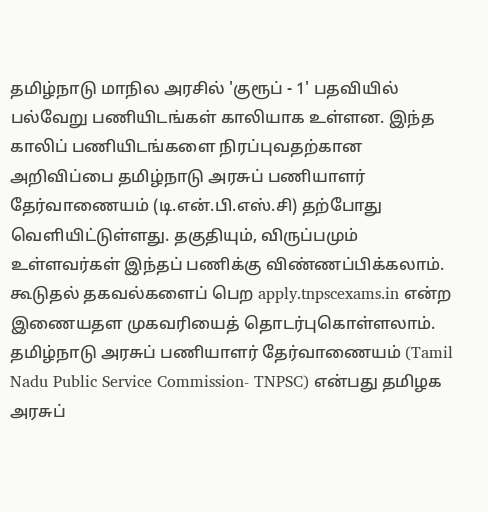தமிழ்நாடு மாநில அரசில் 'குரூப் - 1' பதவியில் பல்வேறு பணியிடங்கள் காலியாக உள்ளன. இந்த காலிப் பணியிடங்களை நிரப்புவதற்கான அறிவிப்பை தமிழ்நாடு அரசுப் பணியாளர் தேர்வாணையம் (டி.என்.பி.எஸ்.சி) தற்போது வெளியிட்டுள்ளது. தகுதியும், விருப்பமும் உள்ளவர்கள் இந்தப் பணிக்கு விண்ணப்பிக்கலாம். கூடுதல் தகவல்களைப் பெற apply.tnpscexams.in என்ற இணையதள முகவரியைத் தொடர்புகொள்ளலாம்.
தமிழ்நாடு அரசுப் பணியாளர் தேர்வாணையம் (Tamil Nadu Public Service Commission- TNPSC) என்பது தமிழக அரசுப்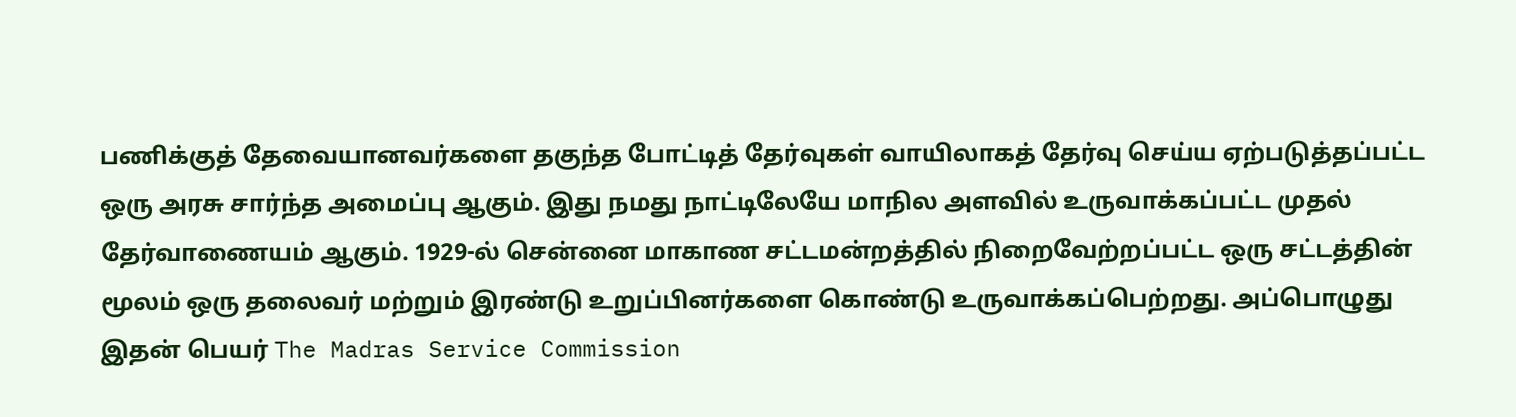பணிக்குத் தேவையானவர்களை தகுந்த போட்டித் தேர்வுகள் வாயிலாகத் தேர்வு செய்ய ஏற்படுத்தப்பட்ட ஒரு அரசு சார்ந்த அமைப்பு ஆகும். இது நமது நாட்டிலேயே மாநில அளவில் உருவாக்கப்பட்ட முதல் தேர்வாணையம் ஆகும். 1929-ல் சென்னை மாகாண சட்டமன்றத்தில் நிறைவேற்றப்பட்ட ஒரு சட்டத்தின் மூலம் ஒரு தலைவர் மற்றும் இரண்டு உறுப்பினர்களை கொண்டு உருவாக்கப்பெற்றது. அப்பொழுது இதன் பெயர் The Madras Service Commission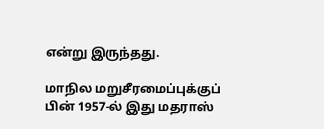என்று இருந்தது.

மாநில மறுசீரமைப்புக்குப் பின் 1957-ல் இது மதராஸ்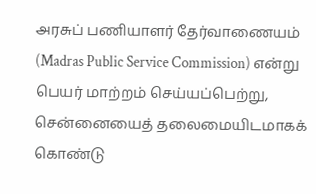அரசுப் பணியாளர் தேர்வாணையம் (Madras Public Service Commission) என்று பெயர் மாற்றம் செய்யப்பெற்று, சென்னையைத் தலைமையிடமாகக் கொண்டு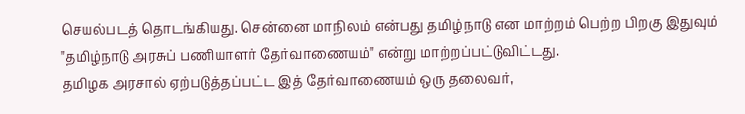செயல்படத் தொடங்கியது. சென்னை மாநிலம் என்பது தமிழ்நாடு என மாற்றம் பெற்ற பிறகு இதுவும் "தமிழ்நாடு அரசுப் பணியாளர் தேர்வாணையம்" என்று மாற்றப்பட்டுவிட்டது.
தமிழக அரசால் ஏற்படுத்தப்பட்ட இத் தேர்வாணையம் ஒரு தலைவர்,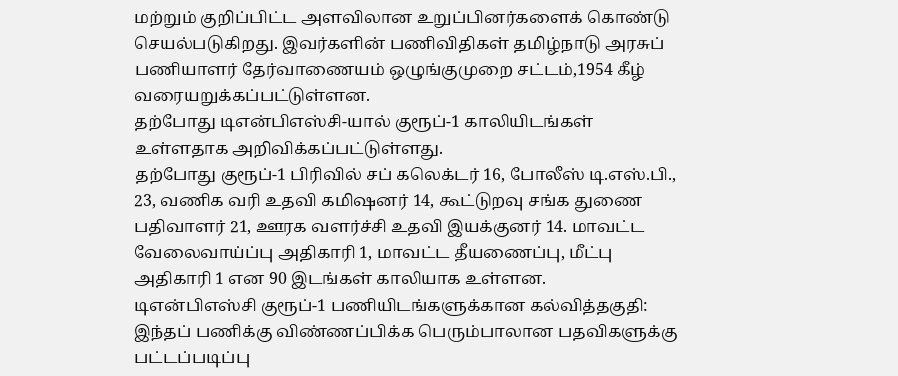மற்றும் குறிப்பிட்ட அளவிலான உறுப்பினர்களைக் கொண்டு செயல்படுகிறது. இவர்களின் பணிவிதிகள் தமிழ்நாடு அரசுப் பணியாளர் தேர்வாணையம் ஒழுங்குமுறை சட்டம்,1954 கீழ் வரையறுக்கப்பட்டுள்ளன.
தற்போது டிஎன்பிஎஸ்சி-யால் குரூப்-1 காலியிடங்கள் உள்ளதாக அறிவிக்கப்பட்டுள்ளது.
தற்போது குரூப்-1 பிரிவில் சப் கலெக்டர் 16, போலீஸ் டி.எஸ்.பி., 23, வணிக வரி உதவி கமிஷனர் 14, கூட்டுறவு சங்க துணை பதிவாளர் 21, ஊரக வளர்ச்சி உதவி இயக்குனர் 14. மாவட்ட வேலைவாய்ப்பு அதிகாரி 1, மாவட்ட தீயணைப்பு, மீட்பு அதிகாரி 1 என 90 இடங்கள் காலியாக உள்ளன.
டிஎன்பிஎஸ்சி குரூப்-1 பணியிடங்களுக்கான கல்வித்தகுதி: இந்தப் பணிக்கு விண்ணப்பிக்க பெரும்பாலான பதவிகளுக்கு பட்டப்படிப்பு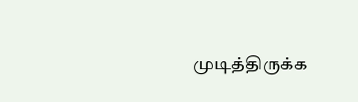முடித்திருக்க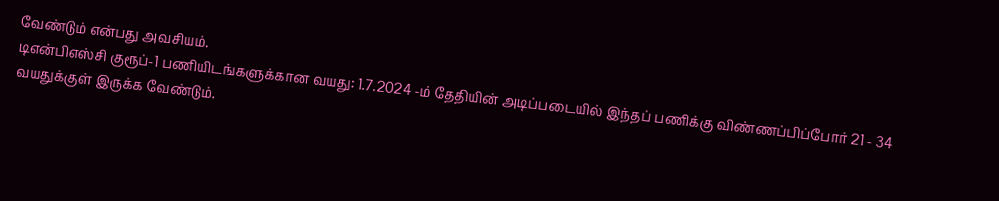வேண்டும் என்பது அவசியம்.
டிஎன்பிஎஸ்சி குரூப்-1 பணியிடங்களுக்கான வயது: 1.7.2024 -ம் தேதியின் அடிப்படையில் இந்தப் பணிக்கு விண்ணப்பிப்போர் 21 - 34 வயதுக்குள் இருக்க வேண்டும்.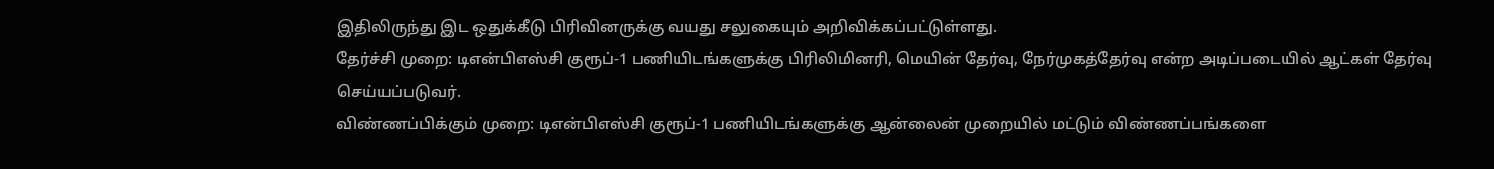இதிலிருந்து இட ஒதுக்கீடு பிரிவினருக்கு வயது சலுகையும் அறிவிக்கப்பட்டுள்ளது.
தேர்ச்சி முறை: டிஎன்பிஎஸ்சி குரூப்-1 பணியிடங்களுக்கு பிரிலிமினரி, மெயின் தேர்வு, நேர்முகத்தேர்வு என்ற அடிப்படையில் ஆட்கள் தேர்வு செய்யப்படுவர்.
விண்ணப்பிக்கும் முறை: டிஎன்பிஎஸ்சி குரூப்-1 பணியிடங்களுக்கு ஆன்லைன் முறையில் மட்டும் விண்ணப்பங்களை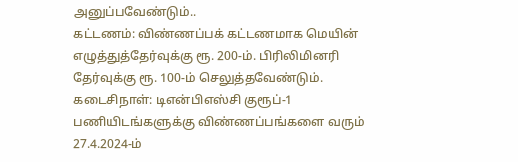அனுப்பவேண்டும்..
கட்டணம்: விண்ணப்பக் கட்டணமாக மெயின் எழுத்துத்தேர்வுக்கு ரூ. 200-ம். பிரிலிமினரி தேர்வுக்கு ரூ. 100-ம் செலுத்தவேண்டும்.
கடைசிநாள்: டிஎன்பிஎஸ்சி குரூப்-1 பணியிடங்களுக்கு விண்ணப்பங்களை வரும் 27.4.2024-ம்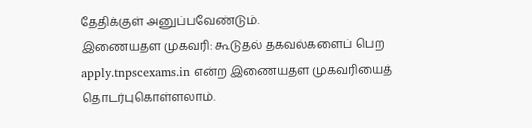தேதிக்குள் அனுப்பவேண்டும்.
இணையதள முகவரி: கூடுதல் தகவல்களைப் பெற apply.tnpscexams.in என்ற இணையதள முகவரியைத் தொடர்புகொள்ளலாம்.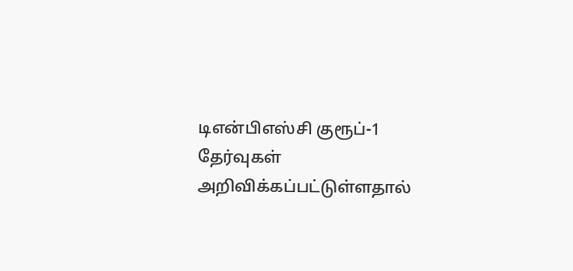டிஎன்பிஎஸ்சி குரூப்-1 தேர்வுகள் அறிவிக்கப்பட்டுள்ளதால்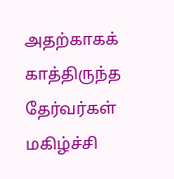அதற்காகக் காத்திருந்த தேர்வர்கள் மகிழ்ச்சி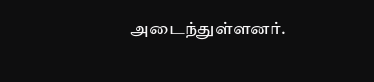அடைந்துள்ளனர்.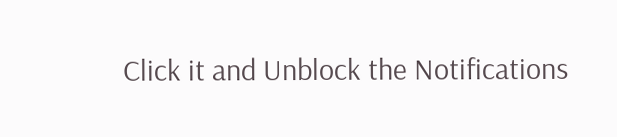Click it and Unblock the Notifications